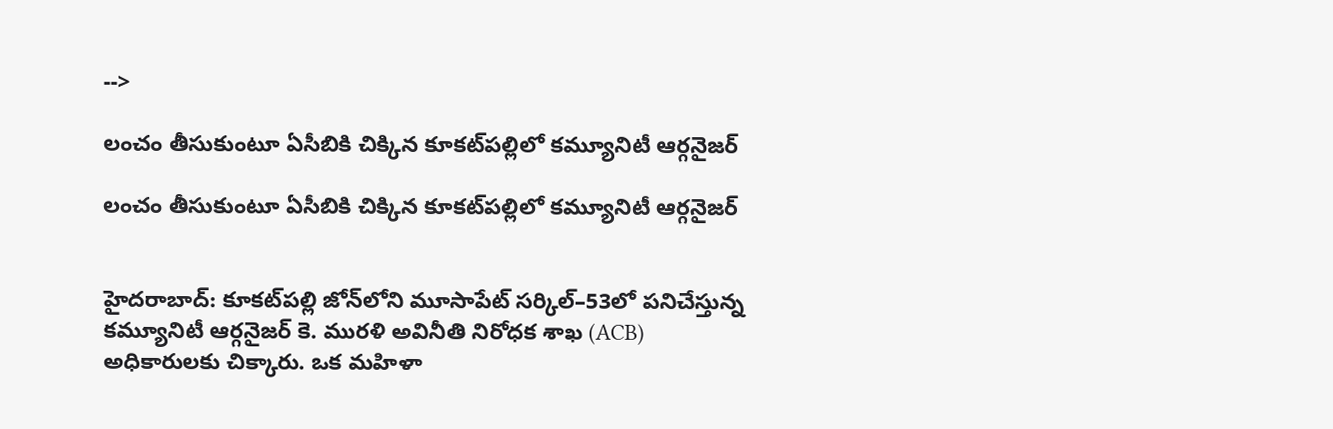-->

లంచం తీసుకుంటూ ఏసీబికి చిక్కిన కూకట్‌పల్లిలో కమ్యూనిటీ ఆర్గనైజర్

లంచం తీసుకుంటూ ఏసీబికి చిక్కిన కూకట్‌పల్లిలో కమ్యూనిటీ ఆర్గనైజర్


హైదరాబాద్: కూకట్‌పల్లి జోన్‌లోని మూసాపేట్ సర్కిల్–53లో పనిచేస్తున్న కమ్యూనిటీ ఆర్గనైజర్ కె. మురళి అవినీతి నిరోధక శాఖ (ACB) అధికారులకు చిక్కారు. ఒక మహిళా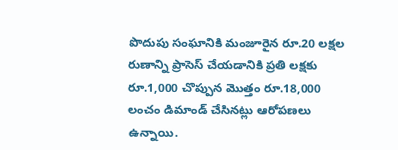పొదుపు సంఘానికి మంజూరైన రూ.20 లక్షల రుణాన్ని ప్రాసెస్ చేయడానికి ప్రతి లక్షకు రూ.1,000 చొప్పున మొత్తం రూ.18,000 లంచం డిమాండ్ చేసినట్లు ఆరోపణలు ఉన్నాయి.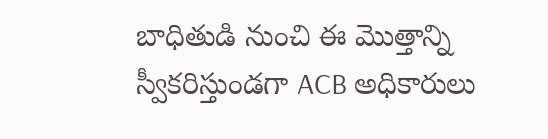బాధితుడి నుంచి ఈ మొత్తాన్ని స్వీకరిస్తుండగా ACB అధికారులు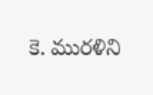కె. మురళిని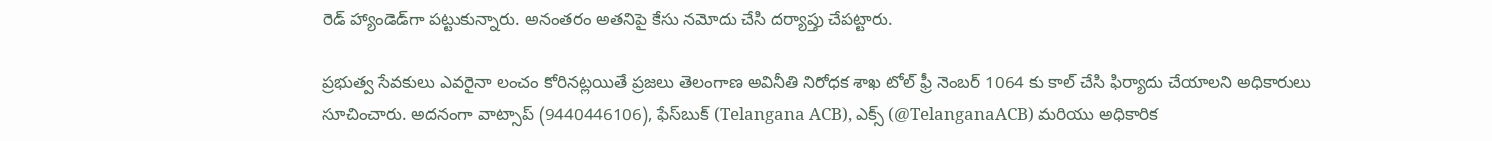రెడ్ హ్యాండెడ్‌గా పట్టుకున్నారు. అనంతరం అతనిపై కేసు నమోదు చేసి దర్యాప్తు చేపట్టారు.

ప్రభుత్వ సేవకులు ఎవరైనా లంచం కోరినట్లయితే ప్రజలు తెలంగాణ అవినీతి నిరోధక శాఖ టోల్ ఫ్రీ నెంబర్ 1064 కు కాల్ చేసి ఫిర్యాదు చేయాలని అధికారులు సూచించారు. అదనంగా వాట్సాప్ (9440446106), ఫేస్‌బుక్ (Telangana ACB), ఎక్స్ (@TelanganaACB) మరియు అధికారిక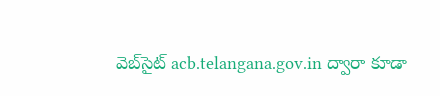వెబ్‌సైట్ acb.telangana.gov.in ద్వారా కూడా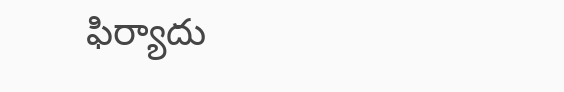ఫిర్యాదు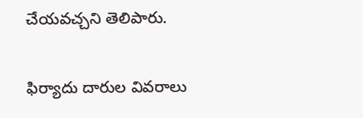చేయవచ్చని తెలిపారు.

ఫిర్యాదు దారుల వివరాలు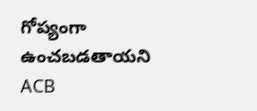గోప్యంగా ఉంచబడతాయని ACB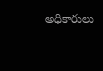అధికారులు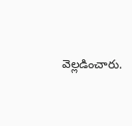వెల్లడించారు.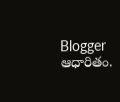Blogger ఆధారితం.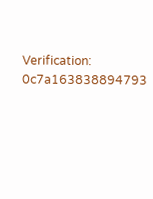Verification: 0c7a163838894793